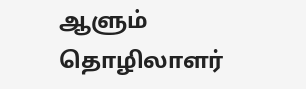ஆளும் தொழிலாளர்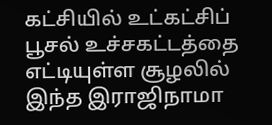கட்சியில் உட்கட்சிப் பூசல் உச்சகட்டத்தை எட்டியுள்ள சூழலில் இந்த இராஜிநாமா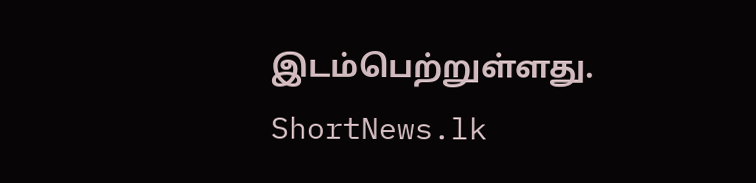இடம்பெற்றுள்ளது.
ShortNews.lk